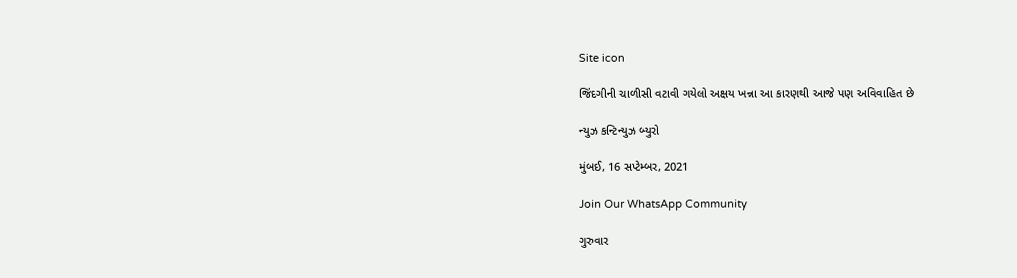Site icon

જિંદગીની ચાળીસી વટાવી ગયેલો અક્ષય ખન્ના આ કારણથી આજે પણ અવિવાહિત છે

ન્યુઝ કન્ટિન્યુઝ બ્યુરો

મુંબઈ, 16 સપ્ટેમ્બર, 2021

Join Our WhatsApp Community

ગુરુવાર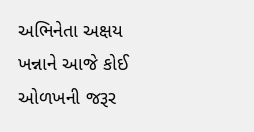અભિનેતા અક્ષય ખન્નાને આજે કોઈ ઓળખની જરૂર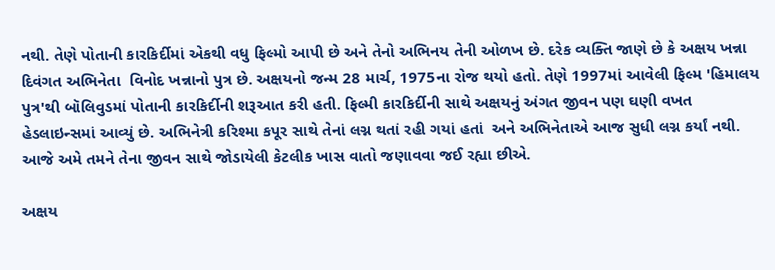નથી. તેણે પોતાની કારકિર્દીમાં એકથી વધુ ફિલ્મો આપી છે અને તેનો અભિનય તેની ઓળખ છે. દરેક વ્યક્તિ જાણે છે કે અક્ષય ખન્ના દિવંગત અભિનેતા  વિનોદ ખન્નાનો પુત્ર છે. અક્ષયનો જન્મ 28 માર્ચ, 1975ના રોજ થયો હતો. તેણે 1997માં આવેલી ફિલ્મ 'હિમાલય પુત્ર'થી બૉલિવુડમાં પોતાની કારકિર્દીની શરૂઆત કરી હતી. ફિલ્મી કારકિર્દીની સાથે અક્ષયનું અંગત જીવન પણ ઘણી વખત હેડલાઇન્સમાં આવ્યું છે. અભિનેત્રી કરિશ્મા કપૂર સાથે તેનાં લગ્ન થતાં રહી ગયાં હતાં  અને અભિનેતાએ આજ સુધી લગ્ન કર્યાં નથી. આજે અમે તમને તેના જીવન સાથે જોડાયેલી કેટલીક ખાસ વાતો જણાવવા જઈ રહ્યા છીએ.

અક્ષય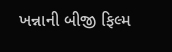ખન્નાની બીજી ફિલ્મ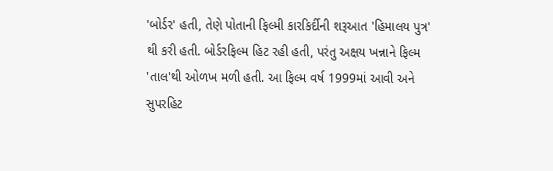'બોર્ડર' હતી, તેણે પોતાની ફિલ્મી કારકિર્દીની શરૂઆત 'હિમાલય પુત્ર' થી કરી હતી. બોર્ડરફિલ્મ હિટ રહી હતી, પરંતુ અક્ષય ખન્નાને ફિલ્મ 'તાલ'થી ઓળખ મળી હતી. આ ફિલ્મ વર્ષ 1999માં આવી અને સુપરહિટ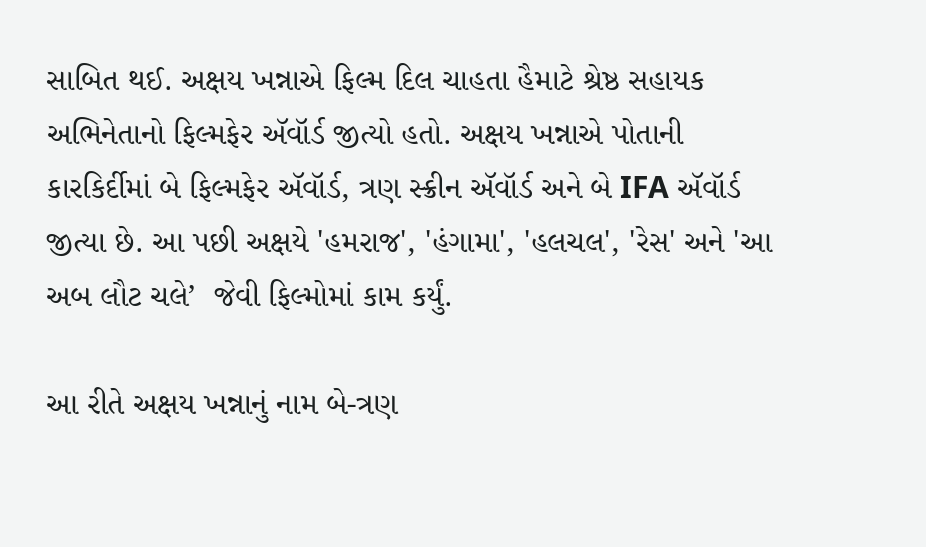સાબિત થઈ. અક્ષય ખન્નાએ ફિલ્મ દિલ ચાહતા હૈમાટે શ્રેષ્ઠ સહાયક અભિનેતાનો ફિલ્મફેર ઍવૉર્ડ જીત્યો હતો. અક્ષય ખન્નાએ પોતાની કારકિર્દીમાં બે ફિલ્મફેર ઍવૉર્ડ, ત્રણ સ્ક્રીન ઍવૉર્ડ અને બે IFA ઍવૉર્ડ જીત્યા છે. આ પછી અક્ષયે 'હમરાજ', 'હંગામા', 'હલચલ', 'રેસ' અને 'આ અબ લૌટ ચલે’  જેવી ફિલ્મોમાં કામ કર્યું.

આ રીતે અક્ષય ખન્નાનું નામ બે-ત્રણ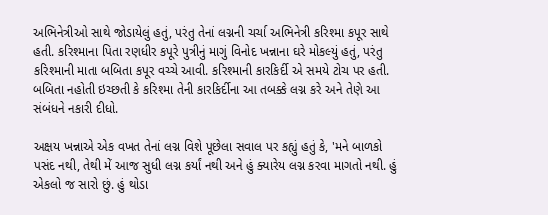અભિનેત્રીઓ સાથે જોડાયેલું હતું, પરંતુ તેનાં લગ્નની ચર્ચા અભિનેત્રી કરિશ્મા કપૂર સાથે હતી. કરિશ્માના પિતા રણધીર કપૂરે પુત્રીનું માગું વિનોદ ખન્નાના ઘરે મોકલ્યું હતું, પરંતુ કરિશ્માની માતા બબિતા કપૂર વચ્ચે આવી. કરિશ્માની કારકિર્દી એ સમયે ટોચ પર હતી. બબિતા નહોતી ઇચ્છતી કે કરિશ્મા તેની કારકિર્દીના આ તબક્કે લગ્ન કરે અને તેણે આ સંબંધને નકારી દીધો.

અક્ષય ખન્નાએ એક વખત તેનાં લગ્ન વિશે પૂછેલા સવાલ પર કહ્યું હતું કે, 'મને બાળકો પસંદ નથી, તેથી મેં આજ સુધી લગ્ન કર્યાં નથી અને હું ક્યારેય લગ્ન કરવા માગતો નથી. હું એકલો જ સારો છું. હું થોડા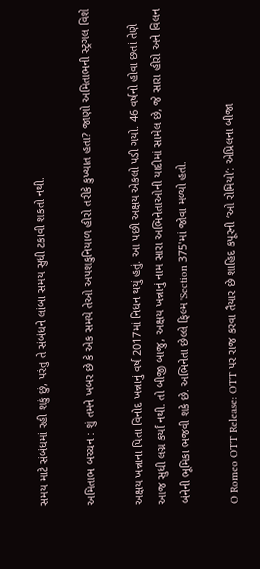સમય માટે સંબંધમાં રહી શકું છું, પરંતુ તે સંબંધને લાંબા સમય સુધી ટકાવી શકતો નથી.

અમિતાભ બચ્ચન : શું તમને ખબર છે કે એક સમયે તેઓ અપશકુનિયાળ હીરો તરીકે કુખ્યાત હતા? જાણો અમિતાભની સ્ટ્રગલ વિશે

અક્ષય ખન્નાના પિતા વિનોદ ખન્નાનું વર્ષ 2017માં નિધન થયું હતું. આ પછી અક્ષય એકલો પડી ગયો. 46 વર્ષનો હોવા છતાં તેણે આજ સુધી લગ્ન કર્યાં નથી. તો બીજી બાજુ, અક્ષય ખન્નાનું નામ સારા અભિનેતાઓની યાદીમાં સામેલ છે, જે સારા હીરો અને વિલન બંનેની ભૂમિકા ભજવી શકે છે. અભિનેતા છેલ્લે ફિલ્મ 'Section 375'માં જોવા મળ્યો હતો.

O Romeo OTT Release: OTT પર રાજ કરવા તૈયાર છે શાહિદ કપૂરની ‘ઓ રોમિયો’: એપ્રિલના બીજા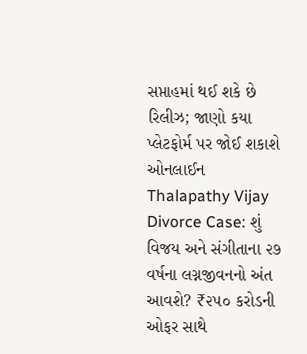સપ્તાહમાં થઈ શકે છે રિલીઝ; જાણો કયા પ્લેટફોર્મ પર જોઈ શકાશે ઓનલાઈન
Thalapathy Vijay Divorce Case: શું વિજય અને સંગીતાના ૨૭ વર્ષના લગ્નજીવનનો અંત આવશે? ₹૨૫૦ કરોડની ઓફર સાથે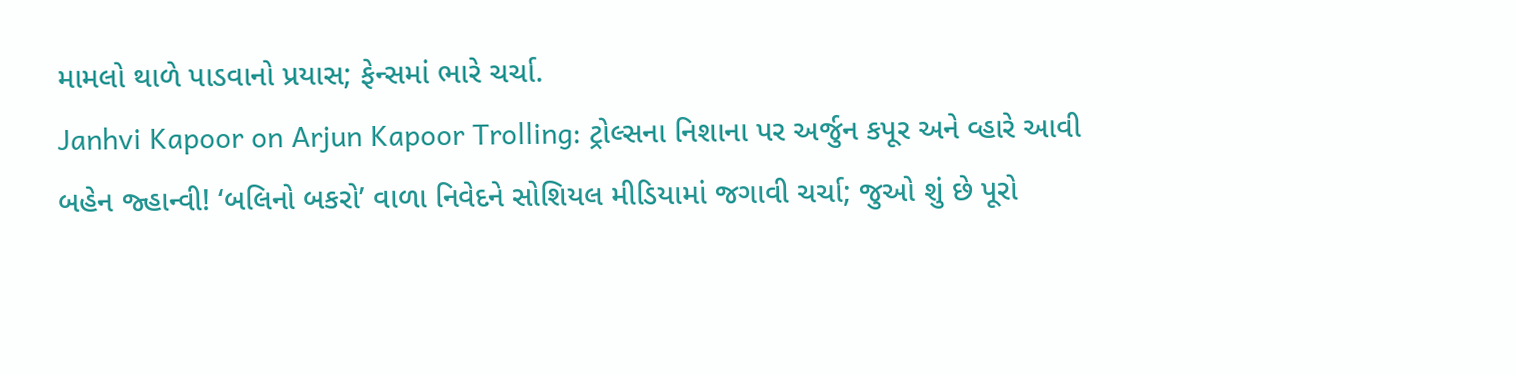મામલો થાળે પાડવાનો પ્રયાસ; ફેન્સમાં ભારે ચર્ચા.
Janhvi Kapoor on Arjun Kapoor Trolling: ટ્રોલ્સના નિશાના પર અર્જુન કપૂર અને વ્હારે આવી બહેન જ્હાન્વી! ‘બલિનો બકરો’ વાળા નિવેદને સોશિયલ મીડિયામાં જગાવી ચર્ચા; જુઓ શું છે પૂરો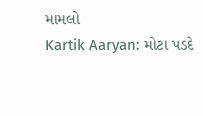મામલો
Kartik Aaryan: મોટા પડદે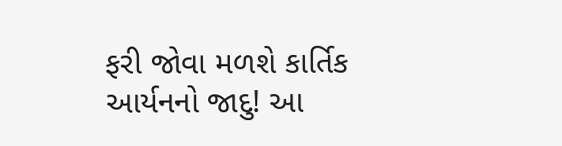ફરી જોવા મળશે કાર્તિક આર્યનનો જાદુ! આ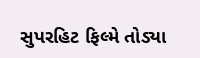સુપરહિટ ફિલ્મે તોડ્યા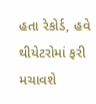હતા રેકોર્ડ, હવે થીયેટરોમાં ફરી મચાવશે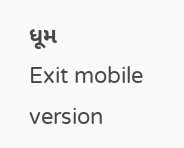ધૂમ
Exit mobile version